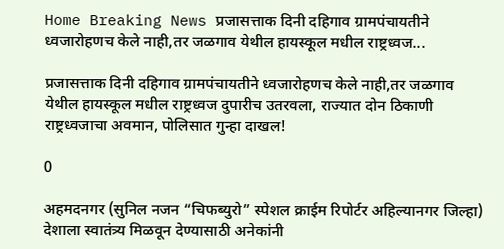Home Breaking News प्रजासत्ताक दिनी दहिगाव ग्रामपंचायतीने ध्वजारोहणच केले नाही,तर जळगाव येथील हायस्कूल मधील राष्ट्रध्वज...

प्रजासत्ताक दिनी दहिगाव ग्रामपंचायतीने ध्वजारोहणच केले नाही,तर जळगाव येथील हायस्कूल मधील राष्ट्रध्वज दुपारीच उतरवला, राज्यात दोन ठिकाणी राष्ट्रध्वजाचा अवमान, पोलिसात गुन्हा दाखल!

0

अहमदनगर (सुनिल नजन “चिफब्युरो” स्पेशल क्राईम रिपोर्टर अहिल्यानगर जिल्हा) देशाला स्वातंत्र्य मिळवून देण्यासाठी अनेकांनी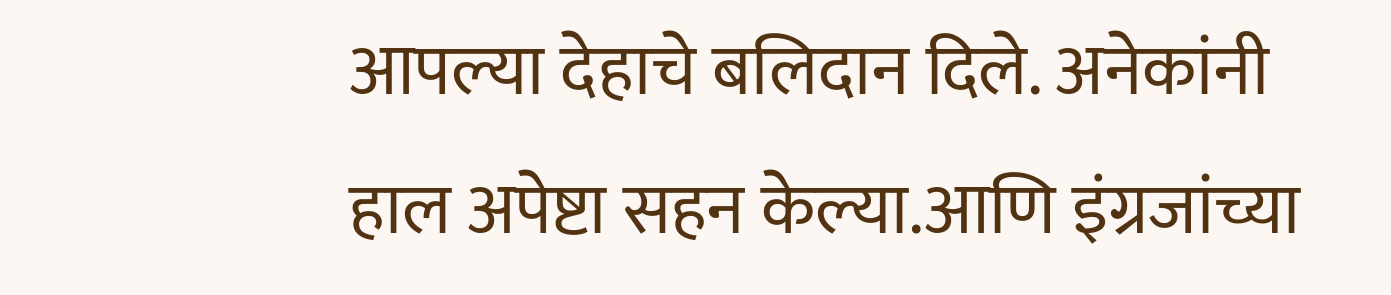आपल्या देहाचे बलिदान दिले. अनेकांनी हाल अपेष्टा सहन केल्या.आणि इंग्रजांच्या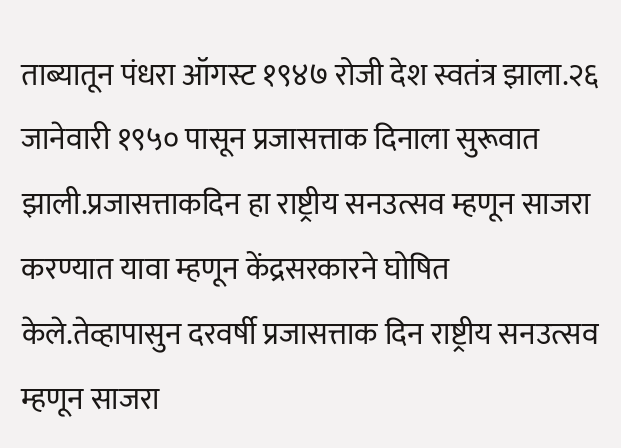ताब्यातून पंधरा ऑगस्ट १९४७ रोजी देश स्वतंत्र झाला.२६ जानेवारी १९५० पासून प्रजासत्ताक दिनाला सुरूवात झाली.प्रजासत्ताकदिन हा राष्ट्रीय सनउत्सव म्हणून साजरा करण्यात यावा म्हणून केंद्रसरकारने घोषित केले.तेव्हापासुन दरवर्षी प्रजासत्ताक दिन राष्ट्रीय सनउत्सव म्हणून साजरा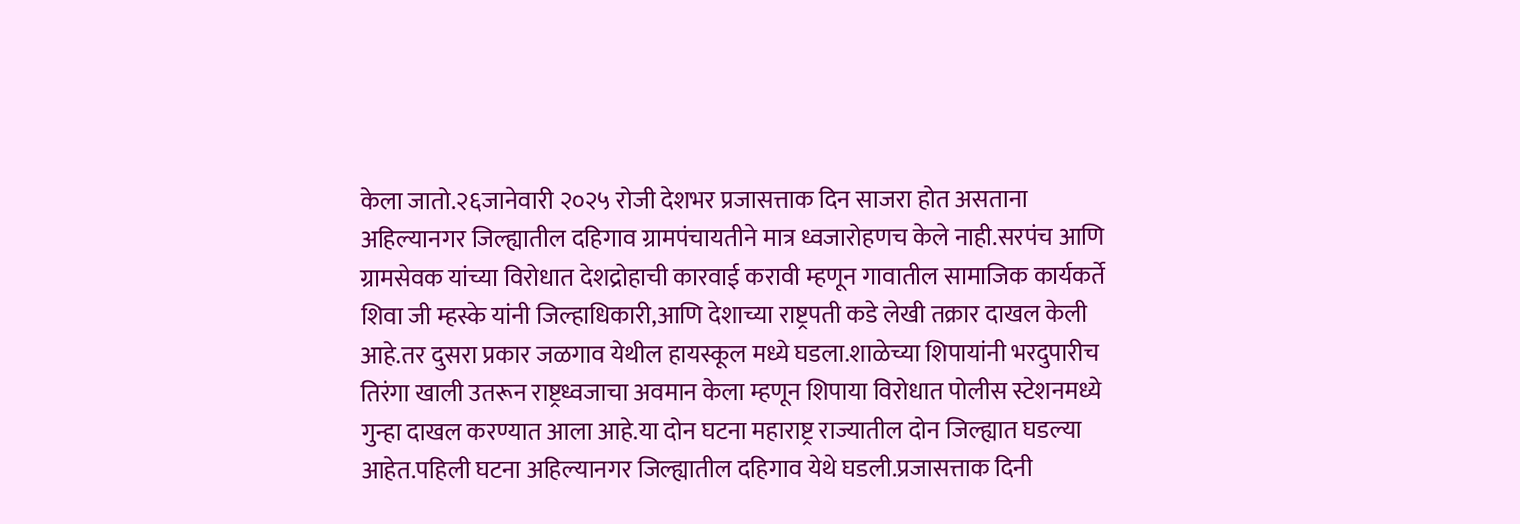केला जातो.२६जानेवारी २०२५ रोजी देशभर प्रजासत्ताक दिन साजरा होत असताना अहिल्यानगर जिल्ह्यातील दहिगाव ग्रामपंचायतीने मात्र ध्वजारोहणच केले नाही.सरपंच आणि ग्रामसेवक यांच्या विरोधात देशद्रोहाची कारवाई करावी म्हणून गावातील सामाजिक कार्यकर्ते शिवा जी म्हस्के यांनी जिल्हाधिकारी,आणि देशाच्या राष्ट्रपती कडे लेखी तक्रार दाखल केली आहे.तर दुसरा प्रकार जळगाव येथील हायस्कूल मध्ये घडला.शाळेच्या शिपायांनी भरदुपारीच तिरंगा खाली उतरून राष्ट्रध्वजाचा अवमान केला म्हणून शिपाया विरोधात पोलीस स्टेशनमध्ये गुन्हा दाखल करण्यात आला आहे.या दोन घटना महाराष्ट्र राज्यातील दोन जिल्ह्यात घडल्या आहेत.पहिली घटना अहिल्यानगर जिल्ह्यातील दहिगाव येथे घडली.प्रजासत्ताक दिनी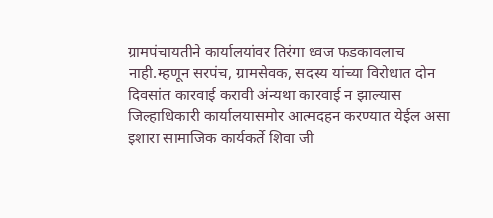ग्रामपंचायतीने कार्यालयांवर तिरंगा ध्वज फडकावलाच नाही.म्हणून सरपंच, ग्रामसेवक, सदस्य यांच्या विरोधात दोन दिवसांत कारवाई करावी अंन्यथा कारवाई न झाल्यास जिल्हाधिकारी कार्यालयासमोर आत्मदहन करण्यात येईल असा इशारा सामाजिक कार्यकर्ते शिवा जी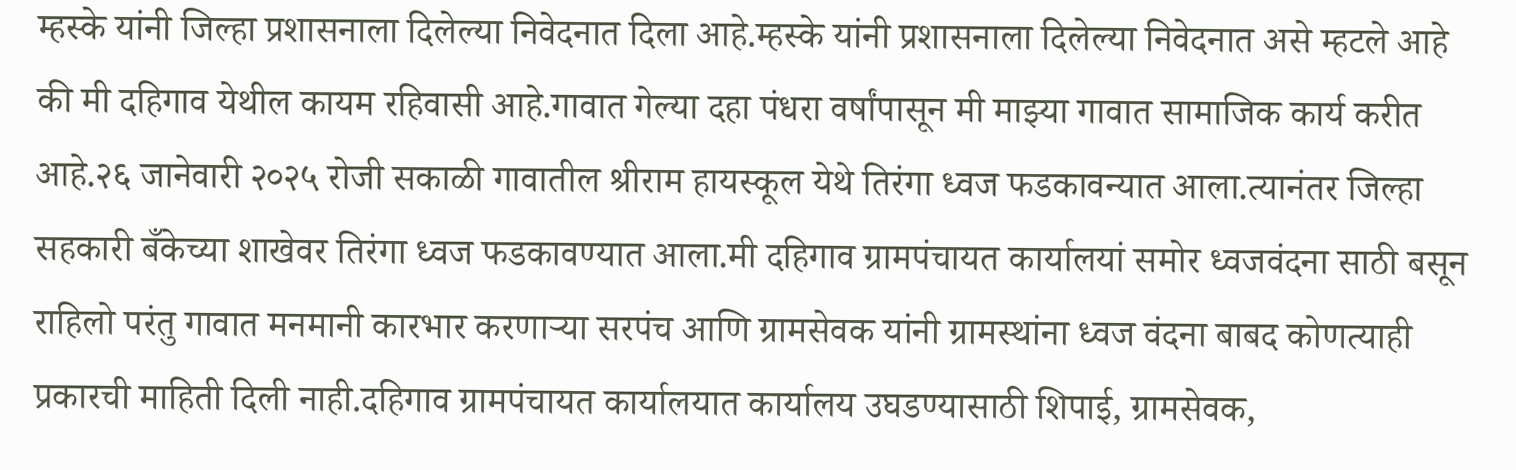म्हस्के यांनी जिल्हा प्रशासनाला दिलेल्या निवेदनात दिला आहे.म्हस्के यांनी प्रशासनाला दिलेल्या निवेदनात असे म्हटले आहे की मी दहिगाव येथील कायम रहिवासी आहे.गावात गेल्या दहा पंधरा वर्षांपासून मी माझ्या गावात सामाजिक कार्य करीत आहे.२६ जानेवारी २०२५ रोजी सकाळी गावातील श्रीराम हायस्कूल येथे तिरंगा ध्वज फडकावन्यात आला.त्यानंतर जिल्हा सहकारी बँकेच्या शाखेवर तिरंगा ध्वज फडकावण्यात आला.मी दहिगाव ग्रामपंचायत कार्यालयां समोर ध्वजवंदना साठी बसून राहिलो परंतु गावात मनमानी कारभार करणाऱ्या सरपंच आणि ग्रामसेवक यांनी ग्रामस्थांना ध्वज वंदना बाबद कोणत्याही प्रकारची माहिती दिली नाही.दहिगाव ग्रामपंचायत कार्यालयात कार्यालय उघडण्यासाठी शिपाई, ग्रामसेवक,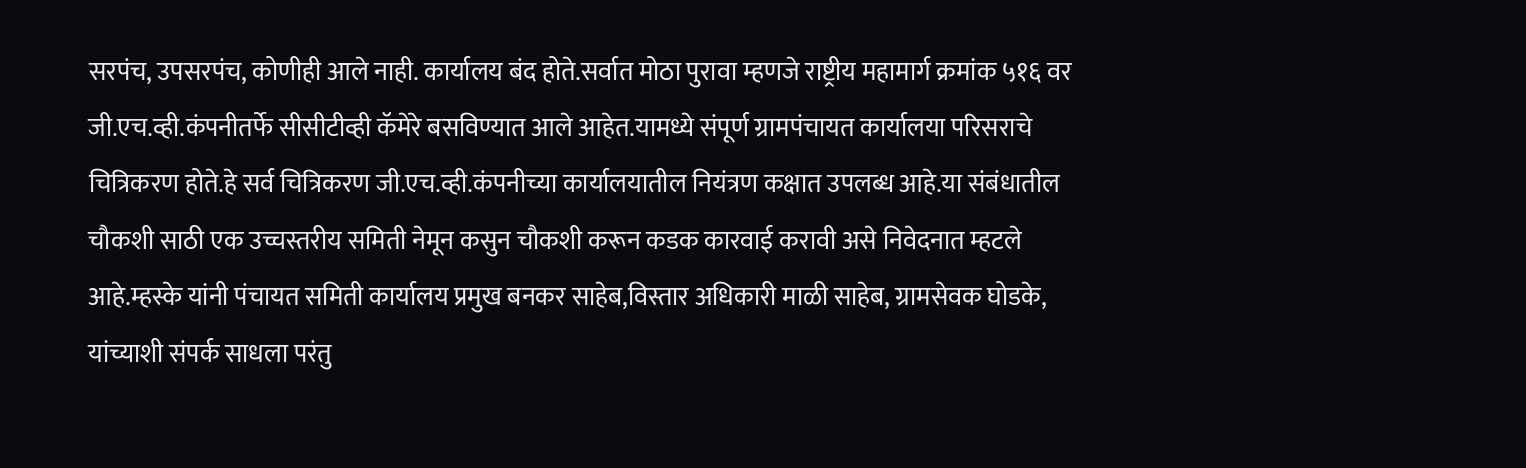सरपंच, उपसरपंच, कोणीही आले नाही. कार्यालय बंद होते.सर्वात मोठा पुरावा म्हणजे राष्ट्रीय महामार्ग क्रमांक ५१६ वर जी.एच.व्ही.कंपनीतर्फे सीसीटीव्ही कॅमेरे बसविण्यात आले आहेत.यामध्ये संपूर्ण ग्रामपंचायत कार्यालया परिसराचे चित्रिकरण होते.हे सर्व चित्रिकरण जी.एच.व्ही.कंपनीच्या कार्यालयातील नियंत्रण कक्षात उपलब्ध आहे.या संबंधातील चौकशी साठी एक उच्चस्तरीय समिती नेमून कसुन चौकशी करून कडक कारवाई करावी असे निवेदनात म्हटले आहे.म्हस्के यांनी पंचायत समिती कार्यालय प्रमुख बनकर साहेब,विस्तार अधिकारी माळी साहेब, ग्रामसेवक घोडके, यांच्याशी संपर्क साधला परंतु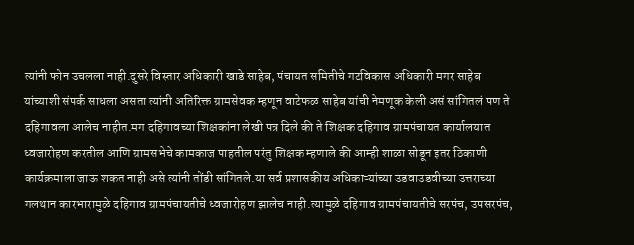त्यांनी फोन उचलला नाही.दुसरे विस्तार अधिकारी खाडे साहेब, पंचायत समितीचे गटविकास अधिकारी मगर साहेब यांच्याशी संपर्क साधला असता त्यांनी अतिरिक्त ग्रामसेवक म्हणून वाटेफळ साहेब यांची नेमणूक केली असं सांगितलं पण ते दहिगावला आलेच नाहीत.मग दहिगावच्या शिक्षकांना लेखी पत्र दिले की ते शिक्षक दहिगाव ग्रामपंचायत कार्यालयात ध्वजारोहण करतील आणि ग्रामसभेचे कामकाज पाहतील परंतु शिक्षक म्हणाले की आम्ही शाळा सोडून इतर ठिकाणी कार्यक्रमाला जाऊ शकत नाही असे त्यांनी तोंडी सांगितले.या सर्व प्रशासकीय अधिकाऱ्यांच्या उडवाउडवीच्या उत्तराच्या गलथान कारभारामुळे दहिगाव ग्रामपंचायतीचे ध्वजारोहण झालेच नाही.त्यामुळे दहिगाव ग्रामपंचायतीचे सरपंच, उपसरपंच,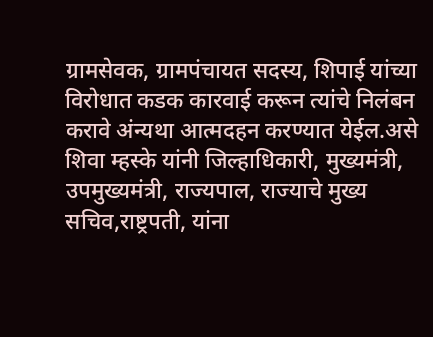ग्रामसेवक, ग्रामपंचायत सदस्य, शिपाई यांच्या विरोधात कडक कारवाई करून त्यांचे निलंबन करावे अंन्यथा आत्मदहन करण्यात येईल.असे शिवा म्हस्के यांनी जिल्हाधिकारी, मुख्यमंत्री, उपमुख्यमंत्री, राज्यपाल, राज्याचे मुख्य सचिव,राष्ट्रपती, यांना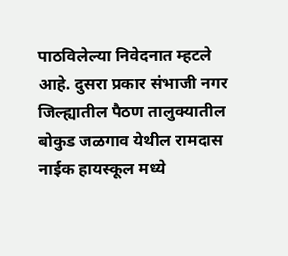पाठविलेल्या निवेदनात म्हटले आहे. दुसरा प्रकार संभाजी नगर जिल्ह्यातील पैठण तालुक्यातील बोकुड जळगाव येथील रामदास नाईक हायस्कूल मध्ये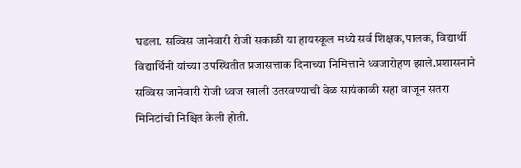घडला. सव्विस जानेवारी रोजी सकाळी या हायस्कूल मध्ये सर्व शिक्षक,पालक, विद्यार्थी विद्यार्थिनी यांच्या उपस्थितीत प्रजासत्ताक दिनाच्या निमित्ताने ध्वजारोहण झाले.प्रशासनाने सव्विस जानेवारी रोजी ध्वज खाली उतरवण्याची वेळ सायंकाळी सहा वाजून सतरा मिनिटांची निश्चित केली होती.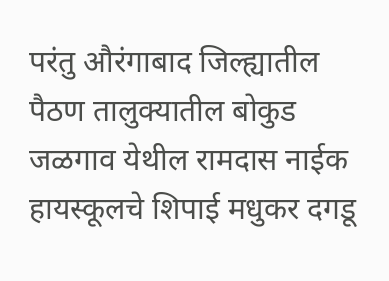परंतु औरंगाबाद जिल्ह्यातील पैठण तालुक्यातील बोकुड जळगाव येथील रामदास नाईक हायस्कूलचे शिपाई मधुकर दगडू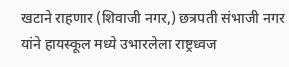खटाने राहणार (शिवाजी नगर,) छत्रपती संभाजी नगर यांने हायस्कूल मध्ये उभारलेला राष्ट्रध्वज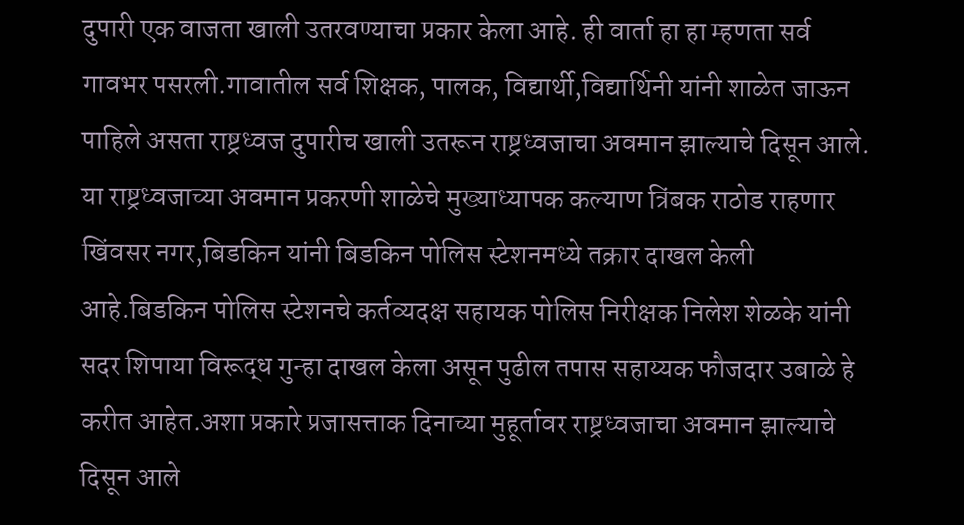दुपारी एक वाजता खाली उतरवण्याचा प्रकार केला आहे. ही वार्ता हा हा म्हणता सर्व गावभर पसरली.गावातील सर्व शिक्षक, पालक, विद्यार्थी,विद्यार्थिनी यांनी शाळेत जाऊन पाहिले असता राष्ट्रध्वज दुपारीच खाली उतरून राष्ट्रध्वजाचा अवमान झाल्याचे दिसून आले. या राष्ट्रध्वजाच्या अवमान प्रकरणी शाळेचे मुख्याध्यापक कल्याण त्रिंबक राठोड राहणार खिंवसर नगर,बिडकिन यांनी बिडकिन पोलिस स्टेशनमध्ये तक्रार दाखल केली आहे.बिडकिन पोलिस स्टेशनचे कर्तव्यदक्ष सहायक पोलिस निरीक्षक निलेश शेळके यांनी सदर शिपाया विरूद्ध गुन्हा दाखल केला असून पुढील तपास सहाय्यक फौजदार उबाळे हे करीत आहेत.अशा प्रकारे प्रजासत्ताक दिनाच्या मुहूर्तावर राष्ट्रध्वजाचा अवमान झाल्याचे दिसून आले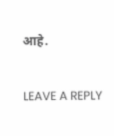आहे.

LEAVE A REPLY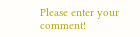Please enter your comment!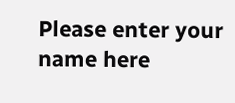Please enter your name here